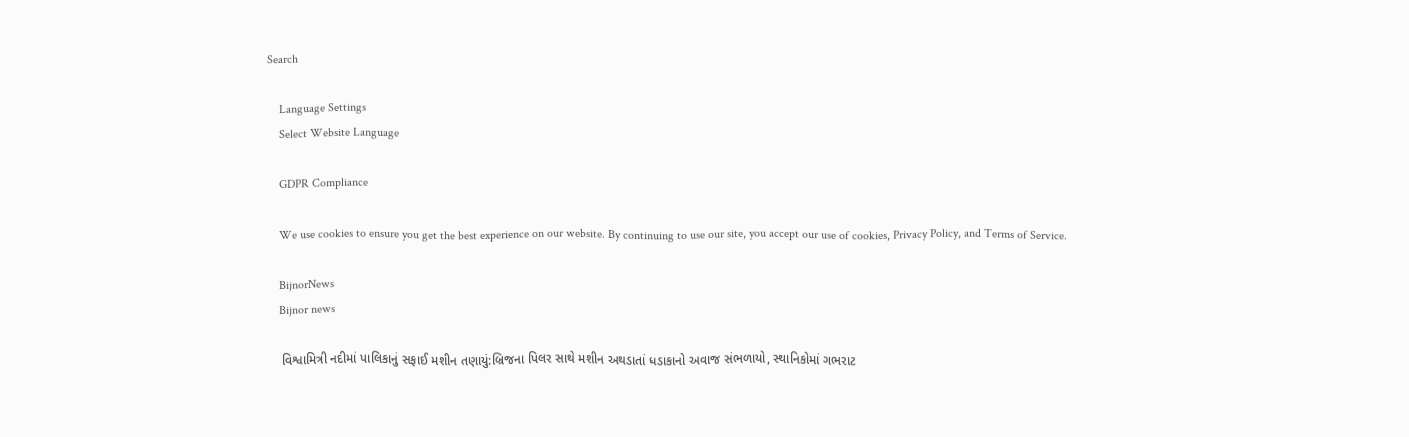Search

    Language Settings
    Select Website Language

    GDPR Compliance

    We use cookies to ensure you get the best experience on our website. By continuing to use our site, you accept our use of cookies, Privacy Policy, and Terms of Service.

    BijnorNews
    Bijnor news

    વિશ્વામિત્રી નદીમાં પાલિકાનું સફાઈ મશીન તણાયું:બ્રિજના પિલર સાથે મશીન અથડાતાં ધડાકાનો અવાજ સંભળાયો, સ્થાનિકોમાં ગભરાટ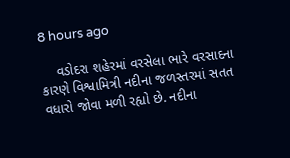8 hours ago

    વડોદરા શહેરમાં વરસેલા ભારે વરસાદના કારણે વિશ્વામિત્રી નદીના જળસ્તરમાં સતત વધારો જોવા મળી રહ્યો છે. નદીના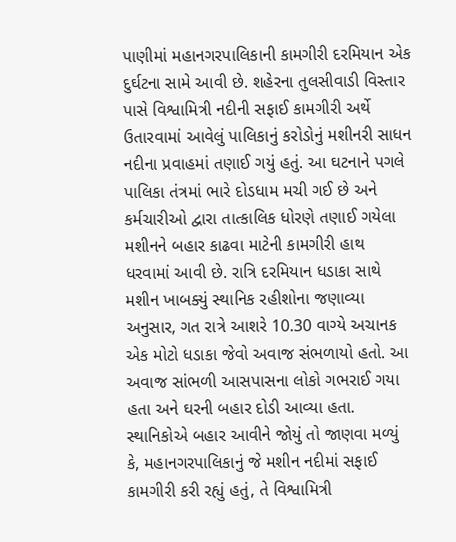પાણીમાં મહાનગરપાલિકાની કામગીરી દરમિયાન એક દુર્ઘટના સામે આવી છે. શહેરના તુલસીવાડી વિસ્તાર પાસે વિશ્વામિત્રી નદીની સફાઈ કામગીરી અર્થે ઉતારવામાં આવેલું પાલિકાનું કરોડોનું મશીનરી સાધન નદીના પ્રવાહમાં તણાઈ ગયું હતું. આ ઘટનાને પગલે પાલિકા તંત્રમાં ભારે દોડધામ મચી ગઈ છે અને કર્મચારીઓ દ્વારા તાત્કાલિક ધોરણે તણાઈ ગયેલા મશીનને બહાર કાઢવા માટેની કામગીરી હાથ ધરવામાં આવી છે. રાત્રિ દરમિયાન ધડાકા સાથે મશીન ખાબક્યું સ્થાનિક રહીશોના જણાવ્યા અનુસાર, ગત રાત્રે આશરે 10.30 વાગ્યે અચાનક એક મોટો ધડાકા જેવો અવાજ સંભળાયો હતો. આ અવાજ સાંભળી આસપાસના લોકો ગભરાઈ ગયા હતા અને ઘરની બહાર દોડી આવ્યા હતા. સ્થાનિકોએ બહાર આવીને જોયું તો જાણવા મળ્યું કે, મહાનગરપાલિકાનું જે મશીન નદીમાં સફાઈ કામગીરી કરી રહ્યું હતું, તે વિશ્વામિત્રી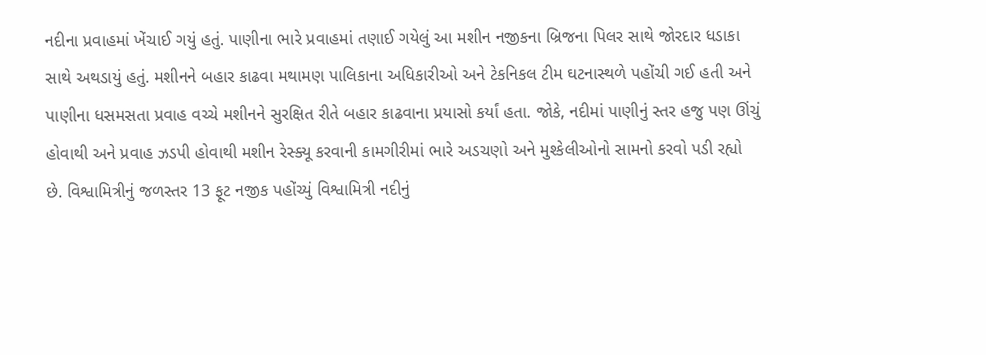નદીના પ્રવાહમાં ખેંચાઈ ગયું હતું. પાણીના ભારે પ્રવાહમાં તણાઈ ગયેલું આ મશીન નજીકના બ્રિજના પિલર સાથે જોરદાર ધડાકા સાથે અથડાયું હતું. મશીનને બહાર કાઢવા મથામણ પાલિકાના અધિકારીઓ અને ટેકનિકલ ટીમ ઘટનાસ્થળે પહોંચી ગઈ હતી અને પાણીના ધસમસતા પ્રવાહ વચ્ચે મશીનને સુરક્ષિત રીતે બહાર કાઢવાના પ્રયાસો કર્યાં હતા. જોકે, નદીમાં પાણીનું સ્તર હજુ પણ ઊંચું હોવાથી અને પ્રવાહ ઝડપી હોવાથી મશીન રેસ્ક્યૂ કરવાની કામગીરીમાં ભારે અડચણો અને મુશ્કેલીઓનો સામનો કરવો પડી રહ્યો છે. વિશ્વામિત્રીનું જળસ્તર 13 ફૂટ નજીક પહોંચ્યું વિશ્વામિત્રી નદીનું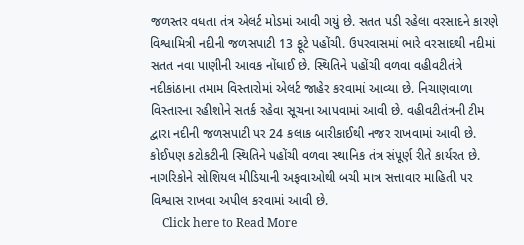જળસ્તર વધતા તંત્ર એલર્ટ મોડમાં આવી ગયું છે. સતત પડી રહેલા વરસાદને કારણે વિશ્વામિત્રી નદીની જળસપાટી 13 ફૂટે પહોંચી. ઉપરવાસમાં ભારે વરસાદથી નદીમાં સતત નવા પાણીની આવક નોંધાઈ છે. સ્થિતિને પહોંચી વળવા વહીવટીતંત્રે નદીકાંઠાના તમામ વિસ્તારોમાં એલર્ટ જાહેર કરવામાં આવ્યા છે. નિચાણવાળા વિસ્તારના રહીશોને સતર્ક રહેવા સૂચના આપવામાં આવી છે. વહીવટીતંત્રની ટીમ દ્વારા નદીની જળસપાટી પર 24 કલાક બારીકાઈથી નજર રાખવામાં આવી છે. કોઈપણ કટોકટીની સ્થિતિને પહોંચી વળવા સ્થાનિક તંત્ર સંપૂર્ણ રીતે કાર્યરત છે. નાગરિકોને સોશિયલ મીડિયાની અફવાઓથી બચી માત્ર સત્તાવાર માહિતી પર વિશ્વાસ રાખવા અપીલ કરવામાં આવી છે.
    Click here to Read More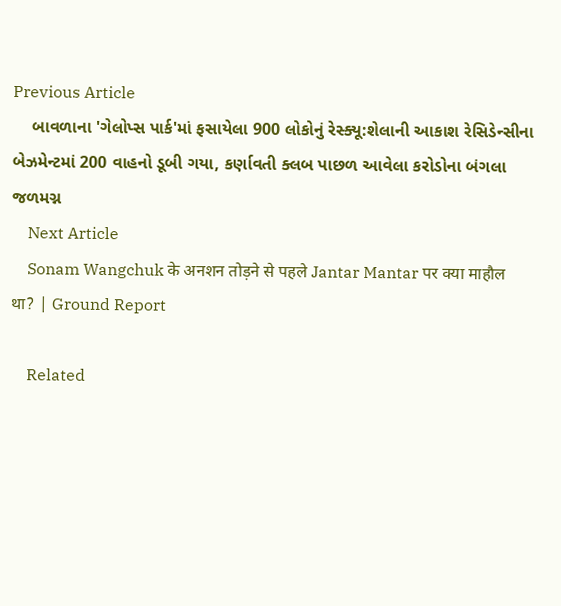Previous Article
    બાવળાના 'ગેલોપ્સ પાર્ક'માં ફસાયેલા 900 લોકોનું રેસ્ક્યૂ:શેલાની આકાશ રેસિડેન્સીના બેઝમેન્ટમાં 200 વાહનો ડૂબી ગયા, કર્ણાવતી ક્લબ પાછળ આવેલા કરોડોના બંગલા જળમગ્ન
    Next Article
    Sonam Wangchuk के अनशन तोड़ने से पहले Jantar Mantar पर क्या माहौल था? | Ground Report

    Related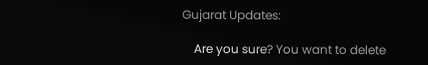Gujarat Updates:

    Are you sure? You want to delete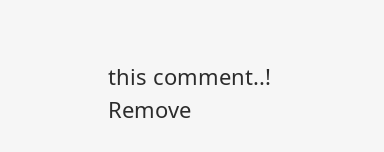this comment..! Remove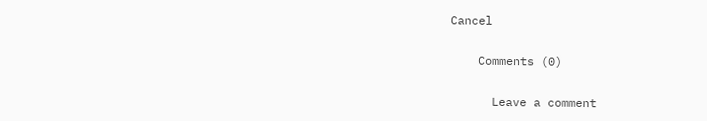Cancel

    Comments (0)

      Leave a comment